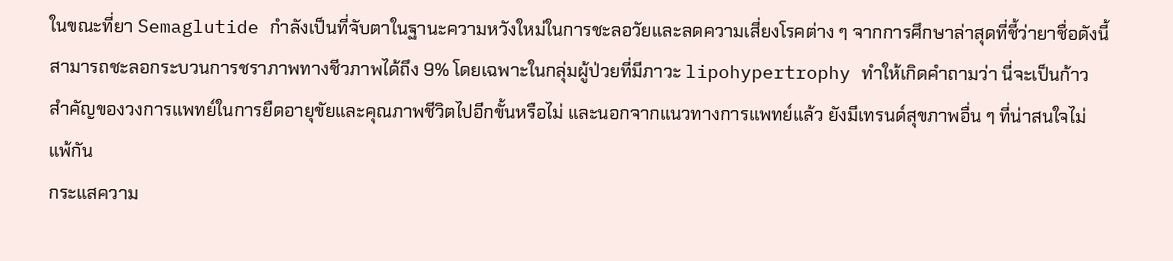ในขณะที่ยา Semaglutide กำลังเป็นที่จับตาในฐานะความหวังใหม่ในการชะลอวัยและลดความเสี่ยงโรคต่าง ๆ จากการศึกษาล่าสุดที่ชี้ว่ายาชื่อดังนี้สามารถชะลอกระบวนการชราภาพทางชีวภาพได้ถึง 9% โดยเฉพาะในกลุ่มผู้ป่วยที่มีภาวะ lipohypertrophy ทำให้เกิดคำถามว่า นี่จะเป็นก้าวสำคัญของวงการแพทย์ในการยืดอายุขัยและคุณภาพชีวิตไปอีกขั้นหรือไม่ และนอกจากแนวทางการแพทย์แล้ว ยังมีเทรนด์สุขภาพอื่น ๆ ที่น่าสนใจไม่แพ้กัน
กระแสความ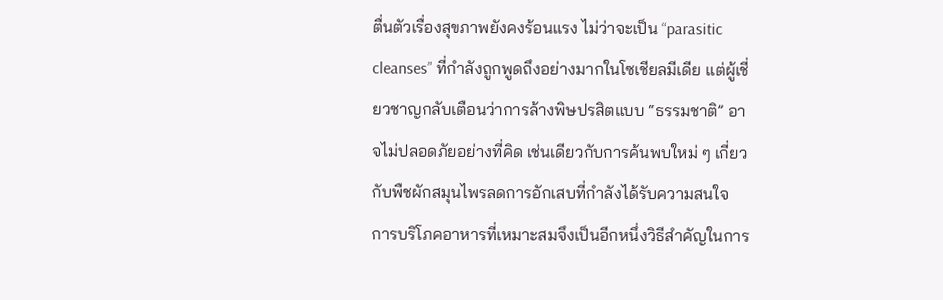ตื่นตัวเรื่องสุขภาพยังคงร้อนแรง ไม่ว่าจะเป็น “parasitic cleanses” ที่กำลังถูกพูดถึงอย่างมากในโซเชียลมีเดีย แต่ผู้เชี่ยวชาญกลับเตือนว่าการล้างพิษปรสิตแบบ “ธรรมชาติ” อาจไม่ปลอดภัยอย่างที่คิด เช่นเดียวกับการค้นพบใหม่ ๆ เกี่ยวกับพืชผักสมุนไพรลดการอักเสบที่กำลังได้รับความสนใจ การบริโภคอาหารที่เหมาะสมจึงเป็นอีกหนึ่งวิธีสำคัญในการ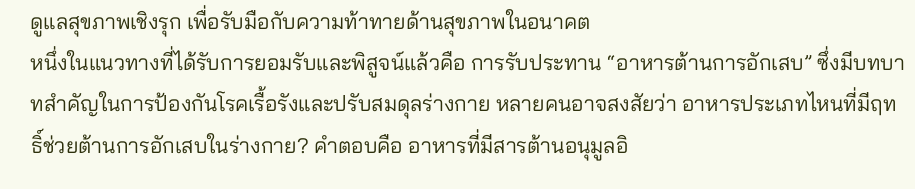ดูแลสุขภาพเชิงรุก เพื่อรับมือกับความท้าทายด้านสุขภาพในอนาคต
หนึ่งในแนวทางที่ได้รับการยอมรับและพิสูจน์แล้วคือ การรับประทาน “อาหารต้านการอักเสบ” ซึ่งมีบทบาทสำคัญในการป้องกันโรคเรื้อรังและปรับสมดุลร่างกาย หลายคนอาจสงสัยว่า อาหารประเภทไหนที่มีฤทธิ์ช่วยต้านการอักเสบในร่างกาย? คำตอบคือ อาหารที่มีสารต้านอนุมูลอิ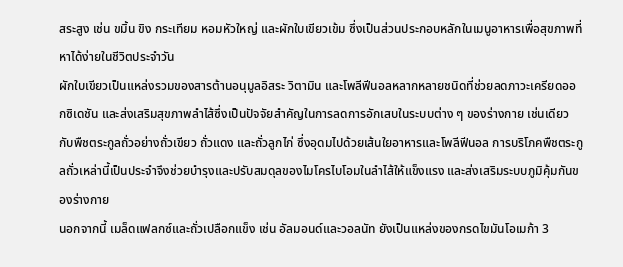สระสูง เช่น ขมิ้น ขิง กระเทียม หอมหัวใหญ่ และผักใบเขียวเข้ม ซึ่งเป็นส่วนประกอบหลักในเมนูอาหารเพื่อสุขภาพที่หาได้ง่ายในชีวิตประจำวัน
ผักใบเขียวเป็นแหล่งรวมของสารต้านอนุมูลอิสระ วิตามิน และโพลีฟีนอลหลากหลายชนิดที่ช่วยลดภาวะเครียดออกซิเดชัน และส่งเสริมสุขภาพลำไส้ซึ่งเป็นปัจจัยสำคัญในการลดการอักเสบในระบบต่าง ๆ ของร่างกาย เช่นเดียวกับพืชตระกูลถั่วอย่างถั่วเขียว ถั่วแดง และถั่วลูกไก่ ซึ่งอุดมไปด้วยเส้นใยอาหารและโพลีฟีนอล การบริโภคพืชตระกูลถั่วเหล่านี้เป็นประจำจึงช่วยบำรุงและปรับสมดุลของไมโครไบโอมในลำไส้ให้แข็งแรง และส่งเสริมระบบภูมิคุ้มกันของร่างกาย
นอกจากนี้ เมล็ดแฟลกซ์และถั่วเปลือกแข็ง เช่น อัลมอนด์และวอลนัท ยังเป็นแหล่งของกรดไขมันโอเมก้า 3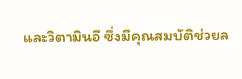และวิตามินอี ซึ่งมีคุณสมบัติช่วยล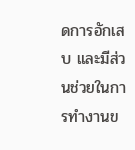ดการอักเสบ และมีส่วนช่วยในการทำงานข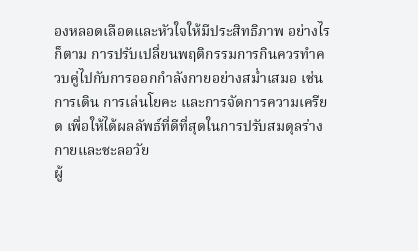องหลอดเลือดและหัวใจให้มีประสิทธิภาพ อย่างไรก็ตาม การปรับเปลี่ยนพฤติกรรมการกินควรทำควบคู่ไปกับการออกกำลังกายอย่างสม่ำเสมอ เช่น การเดิน การเล่นโยคะ และการจัดการความเครียด เพื่อให้ได้ผลลัพธ์ที่ดีที่สุดในการปรับสมดุลร่างกายและชะลอวัย
ผู้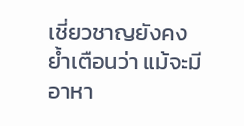เชี่ยวชาญยังคงย้ำเตือนว่า แม้จะมีอาหา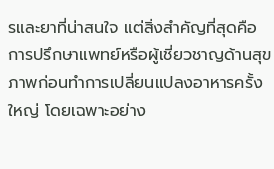รและยาที่น่าสนใจ แต่สิ่งสำคัญที่สุดคือการปรึกษาแพทย์หรือผู้เชี่ยวชาญด้านสุขภาพก่อนทำการเปลี่ยนแปลงอาหารครั้งใหญ่ โดยเฉพาะอย่าง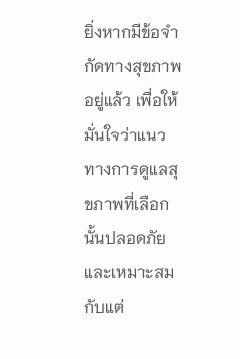ยิ่งหากมีข้อจำกัดทางสุขภาพอยู่แล้ว เพื่อให้มั่นใจว่าแนวทางการดูแลสุขภาพที่เลือกนั้นปลอดภัยและเหมาะสมกับแต่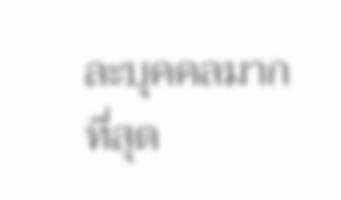ละบุคคลมากที่สุด